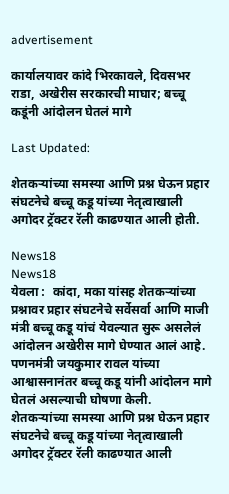advertisement

कार्यालयावर कांदे भिरकावले, दिवसभर राडा, अखेरीस सरकारची माघार; बच्चू कडूंनी आंदोलन घेतलं मागे

Last Updated:

शेतकऱ्यांच्या समस्या आणि प्रश्न घेऊन प्रहार संघटनेचे बच्चू कडू यांच्या नेतृत्वाखाली अगोदर ट्रॅक्टर रॅली काढण्यात आली होती.

News18
News18
येवला :  कांदा, मका यांसह शेतकऱ्यांच्या प्रश्नावर प्रहार संघटनेचे सर्वेसर्वा आणि माजी मंत्री बच्चू कडू यांचं येवल्यात सुरू असलेलं आंदोलन अखेरीस मागे घेण्यात आलं आहे. पणनमंत्री जयकुमार रावल यांच्या आश्वासनानंतर बच्चू कडू यांनी आंदोलन मागे घेतलं असल्याची घोषणा केली.
शेतकऱ्यांच्या समस्या आणि प्रश्न घेऊन प्रहार संघटनेचे बच्चू कडू यांच्या नेतृत्वाखाली अगोदर ट्रॅक्टर रॅली काढण्यात आली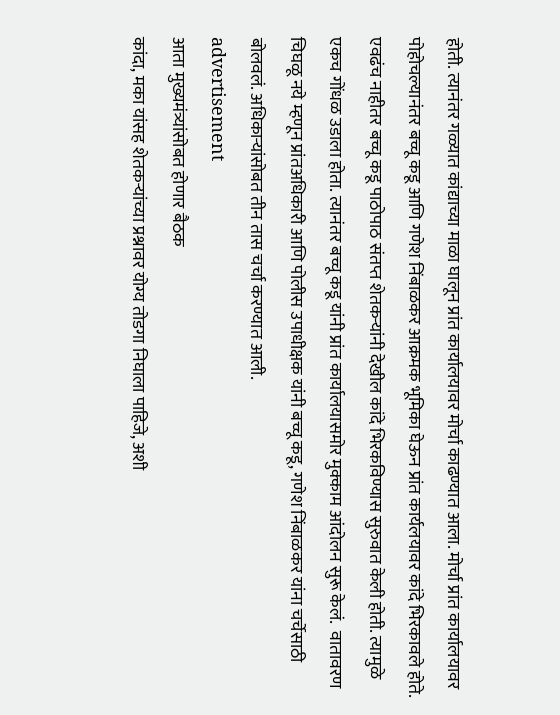होती. त्यानंतर गळ्यात कांद्याच्या माळा घालून प्रांत कार्यालयावर मोर्चा काढण्यात आला. मोर्चा प्रांत कार्यालयावर पोहोचल्यानंतर बच्चू कडू आणि गणेश निंबाळकर आक्रमक भूमिका घेऊन प्रांत कार्यलयावर कांदे भिरकावले होते.
एवढंच नाहीतर बच्चू कडू पाठोपाठ संतप्त शेतकऱ्यांनी देखील कांदे भिरकविण्यास सुरुवात केली होती. त्यामुळे एकच गोंधळ उडाला होता. त्यानंतर बच्चू कडू यांनी प्रांत कार्यालयासमोर मुक्काम आंदोलन सुरू केलं.  वातावरण चिघळू नये म्हणून प्रांतअधिकारी आणि पोलीस उपाधीक्षक यांनी बच्चू कडू, गणेश निंबाळकर यांना चर्चेसाठी बोलवलं. अधिकाऱ्यांसोबत तीन तास चर्चा करण्यात आली.
advertisement
आता मुख्यमंत्र्यांसोबत होणार बैठक
कांदा, मका यांसह शेतकऱ्यांच्या प्रश्नावर योग्य तोडगा निघाला पाहिजे, अशी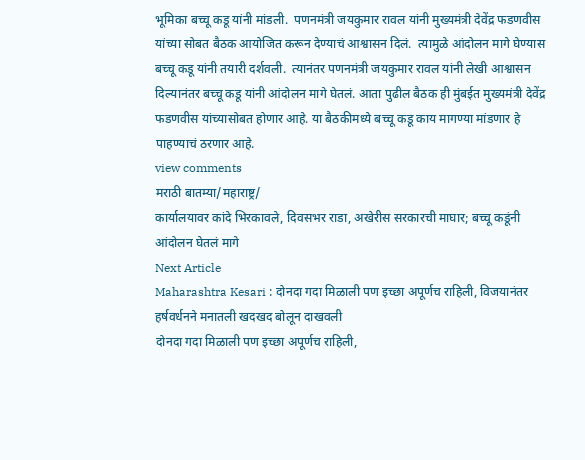भूमिका बच्चू कडू यांनी मांडली.  पणनमंत्री जयकुमार रावल यांनी मुख्यमंत्री देवेंद्र फडणवीस यांच्या सोबत बैठक आयोजित करून देण्याचं आश्वासन दिलं.  त्यामुळे आंदोलन मागे घेण्यास बच्चू कडू यांनी तयारी दर्शवली.  त्यानंतर पणनमंत्री जयकुमार रावल यांनी लेखी आश्वासन दिल्यानंतर बच्चू कडू यांनी आंदोलन मागे घेतलं. आता पुढील बैठक ही मुंबईत मुख्यमंत्री देवेंद्र फडणवीस यांच्यासोबत होणार आहे. या बैठकीमध्ये बच्चू कडू काय मागण्या मांडणार हे पाहण्याचं ठरणार आहे.
view comments
मराठी बातम्या/महाराष्ट्र/
कार्यालयावर कांदे भिरकावले, दिवसभर राडा, अखेरीस सरकारची माघार; बच्चू कडूंनी आंदोलन घेतलं मागे
Next Article
Maharashtra Kesari : दोनदा गदा मिळाली पण इच्छा अपूर्णच राहिली, विजयानंतर हर्षवर्धनने मनातली खदखद बोलून दाखवली
दोनदा गदा मिळाली पण इच्छा अपूर्णच राहिली,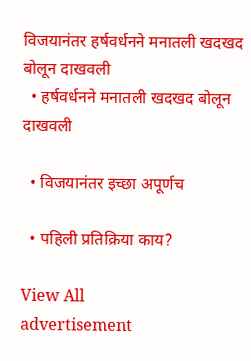विजयानंतर हर्षवर्धनने मनातली खदखद बोलून दाखवली
  • हर्षवर्धनने मनातली खदखद बोलून दाखवली

  • विजयानंतर इच्छा अपूर्णच

  • पहिली प्रतिक्रिया काय?

View All
advertisement